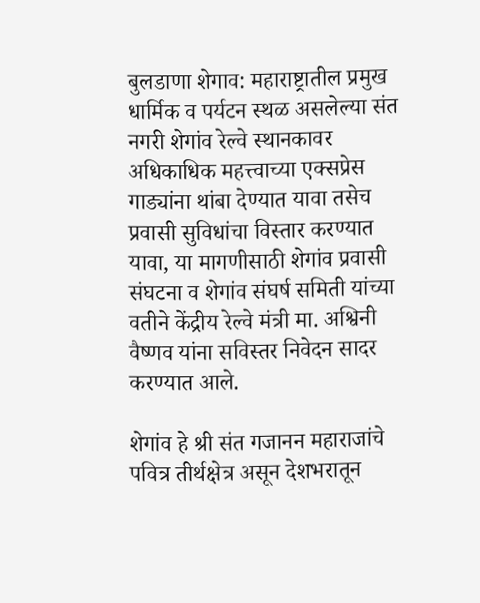बुलडाणा शेगाव: महाराष्ट्रातील प्रमुख धार्मिक व पर्यटन स्थळ असलेल्या संत नगरी शेगांव रेल्वे स्थानकावर अधिकाधिक महत्त्वाच्या एक्सप्रेस गाड्यांना थांबा देण्यात यावा तसेच प्रवासी सुविधांचा विस्तार करण्यात यावा, या मागणीसाठी शेगांव प्रवासी संघटना व शेगांव संघर्ष समिती यांच्या वतीने केंद्रीय रेल्वे मंत्री मा. अश्विनी वैष्णव यांना सविस्तर निवेदन सादर करण्यात आले.

शेगांव हे श्री संत गजानन महाराजांचे पवित्र तीर्थक्षेत्र असून देशभरातून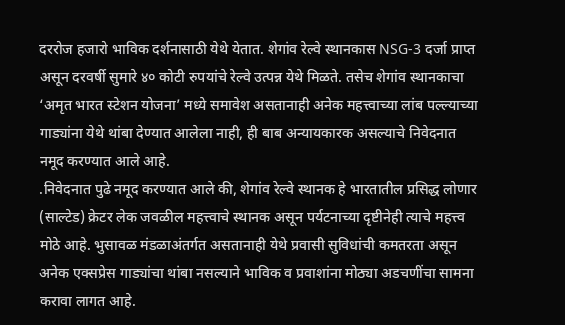दररोज हजारो भाविक दर्शनासाठी येथे येतात. शेगांव रेल्वे स्थानकास NSG-3 दर्जा प्राप्त असून दरवर्षी सुमारे ४० कोटी रुपयांचे रेल्वे उत्पन्न येथे मिळते. तसेच शेगांव स्थानकाचा ‘अमृत भारत स्टेशन योजना’ मध्ये समावेश असतानाही अनेक महत्त्वाच्या लांब पल्ल्याच्या गाड्यांना येथे थांबा देण्यात आलेला नाही, ही बाब अन्यायकारक असल्याचे निवेदनात नमूद करण्यात आले आहे.
.निवेदनात पुढे नमूद करण्यात आले की, शेगांव रेल्वे स्थानक हे भारतातील प्रसिद्ध लोणार (साल्टेड) क्रेटर लेक जवळील महत्त्वाचे स्थानक असून पर्यटनाच्या दृष्टीनेही त्याचे महत्त्व मोठे आहे. भुसावळ मंडळाअंतर्गत असतानाही येथे प्रवासी सुविधांची कमतरता असून अनेक एक्सप्रेस गाड्यांचा थांबा नसल्याने भाविक व प्रवाशांना मोठ्या अडचणींचा सामना करावा लागत आहे.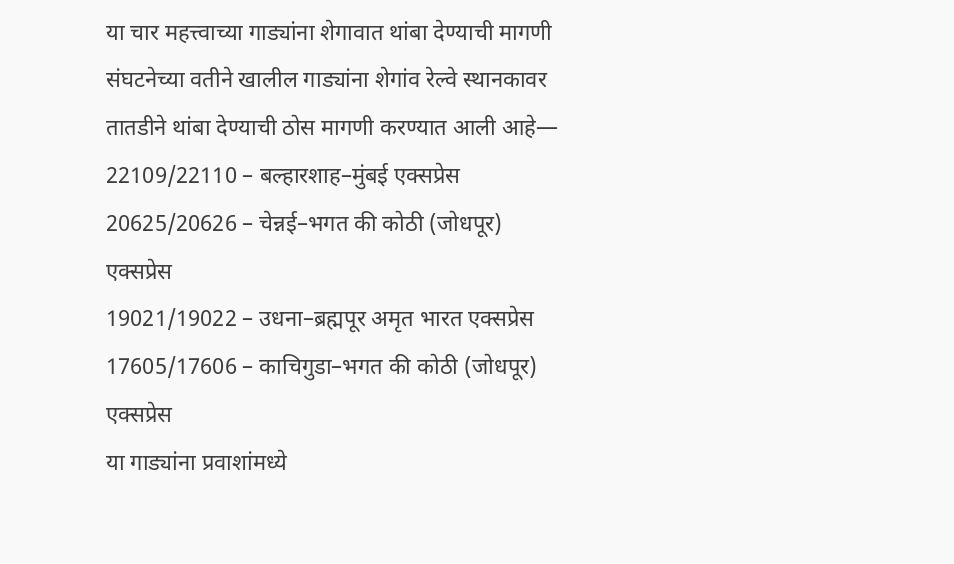या चार महत्त्वाच्या गाड्यांना शेगावात थांबा देण्याची मागणी
संघटनेच्या वतीने खालील गाड्यांना शेगांव रेल्वे स्थानकावर तातडीने थांबा देण्याची ठोस मागणी करण्यात आली आहे—
22109/22110 – बल्हारशाह–मुंबई एक्सप्रेस
20625/20626 – चेन्नई–भगत की कोठी (जोधपूर) एक्सप्रेस
19021/19022 – उधना–ब्रह्मपूर अमृत भारत एक्सप्रेस
17605/17606 – काचिगुडा–भगत की कोठी (जोधपूर) एक्सप्रेस
या गाड्यांना प्रवाशांमध्ये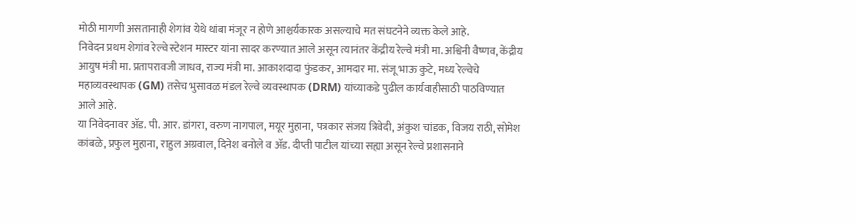मोठी मागणी असतानाही शेगांव येथे थांबा मंजूर न होणे आश्चर्यकारक असल्याचे मत संघटनेने व्यक्त केले आहे.
निवेदन प्रथम शेगांव रेल्वे स्टेशन मास्टर यांना सादर करण्यात आले असून त्यानंतर केंद्रीय रेल्वे मंत्री मा. अश्विनी वैष्णव, केंद्रीय आयुष मंत्री मा. प्रतापरावजी जाधव, राज्य मंत्री मा. आकाशदादा फुंडकर, आमदार मा. संजू भाऊ कुटे, मध्य रेल्वेचे महाव्यवस्थापक (GM) तसेच भुसावळ मंडल रेल्वे व्यवस्थापक (DRM) यांच्याकडे पुढील कार्यवाहीसाठी पाठविण्यात आले आहे.
या निवेदनावर ॲड. पी. आर. डांगरा, वरुण नागपाल, मयूर मुहाना, पत्रकार संजय त्रिवेदी, अंकुश चांडक, विजय राठी, सोमेश कांबळे, प्रफुल मुहाना, राहुल अग्रवाल, दिनेश बनोले व ॲड. दीप्ती पाटील यांच्या सह्या असून रेल्वे प्रशासनाने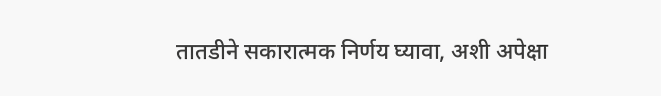तातडीने सकारात्मक निर्णय घ्यावा, अशी अपेक्षा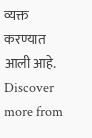व्यक्त करण्यात आली आहे.
Discover more from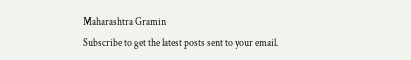Maharashtra Gramin
Subscribe to get the latest posts sent to your email.